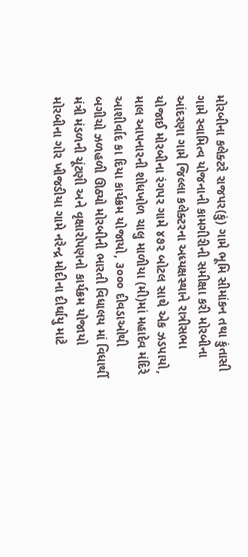મોરબીના કલેક્ટરે રાજપર(કું) ગામે ભૂમિ સીમાંકન તથા કુંતાસી ગામે સ્વામિત્વ યોજનાની કામગીરીની સમીક્ષા કરી મોરબીના આંદરણા ગામે જિલ્લા કલેક્ટરના અધ્યક્ષસ્થાને રાત્રીસભા યોજાઈ મોરબીના રંગપર ગામે ૪૭૨ બોટલ સાથે એક ઝડપાયો, માલ આપનારની શોધખોળ ચાલુ માળીયા (મી)માં મહાદેવ મંદિરે આશીર્વાદ કા દિયા કાર્યક્રમ યોજાયો, ૩૦૦૦ દીવડાઓથી બગીચો ઝળહળી ઊઠ્યો મોરબીની ભારતી વિધાલય માં વિધાર્થી મંત્રી મંડળની ચૂંટણી અને વૃક્ષારોપણનો કાર્યક્રમ યોજાયો મોરબીના ગોર ખીજડીયા ગામે નરેન્દ્ર મોદીના દીર્ઘાયુ માટે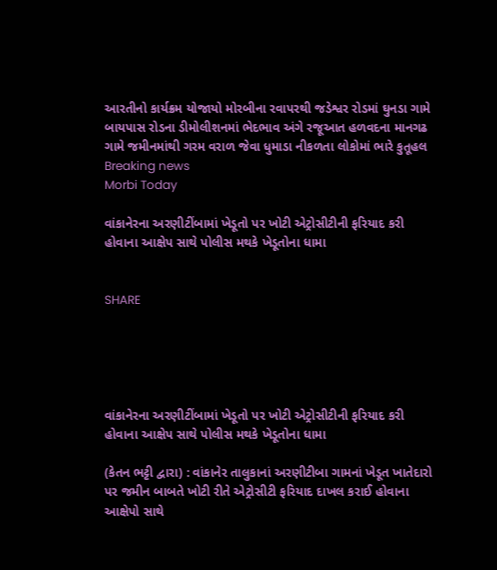આરતીનો કાર્યક્રમ યોજાયો મોરબીના રવાપરથી જડેશ્વર રોડમાં ઘુનડા ગામે બાયપાસ રોડના ડીમોલીશનમાં ભેદભાવ અંગે રજૂઆત હળવદના માનગઢ ગામે જમીનમાંથી ગરમ વરાળ જેવા ધુમાડા નીકળતા લોકોમાં ભારે કુતૂહલ
Breaking news
Morbi Today

વાંકાનેરના અરણીટીંબામાં ખેડૂતો પર ખોટી એટ્રોસીટીની ફરિયાદ કરી હોવાના આક્ષેપ સાથે પોલીસ મથકે ખેડૂતોના ધામા


SHARE





વાંકાનેરના અરણીટીંબામાં ખેડૂતો પર ખોટી એટ્રોસીટીની ફરિયાદ કરી હોવાના આક્ષેપ સાથે પોલીસ મથકે ખેડૂતોના ધામા

(કેતન ભટ્ટી દ્વારા) : વાંકાનેર તાલુકાનાં અરણીટીબા ગામનાં ખેડૂત ખાતેદારો પર જમીન બાબતે ખોટી રીતે એટ્રોસીટી ફરિયાદ દાખલ કરાઈ હોવાના આક્ષેપો સાથે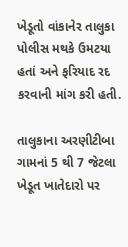ખેડૂતો વાંકાનેર તાલુકા પોલીસ મથકે ઉમટયા હતાં અને ફરિયાદ રદ કરવાની માંગ કરી હતી.

તાલુકાના અરણીટીબા ગામનાં 5 થી 7 જેટલા ખેડૂત ખાતેદારો પર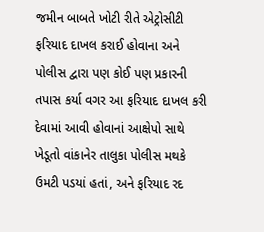જમીન બાબતે ખોટી રીતે એટ્રોસીટી ફરિયાદ દાખલ કરાઈ હોવાના અને પોલીસ દ્વારા પણ કોઈ પણ પ્રકારની તપાસ કર્યા વગર આ ફરિયાદ દાખલ કરી દેવામાં આવી હોવાનાં આક્ષેપો સાથે ખેડૂતો વાંકાનેર તાલુકા પોલીસ મથકે ઉમટી પડયાં હતાં, અને ફરિયાદ રદ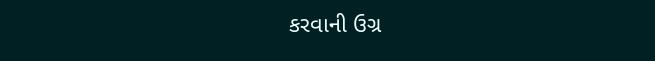કરવાની ઉગ્ર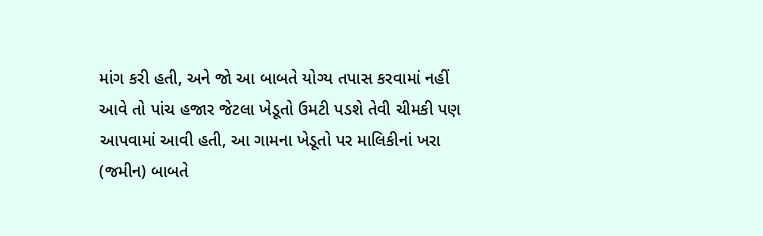માંગ કરી હતી, અને જો આ બાબતે યોગ્ય તપાસ કરવામાં નહીં આવે તો પાંચ હજાર જેટલા ખેડૂતો ઉમટી પડશે તેવી ચીમકી પણ આપવામાં આવી હતી, આ ગામના ખેડૂતો પર માલિકીનાં ખરા (જમીન) બાબતે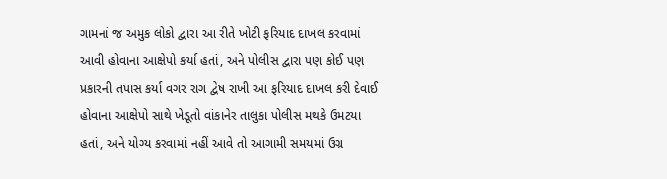ગામનાં જ અમુક લોકો દ્વારા આ રીતે ખોટી ફરિયાદ દાખલ કરવામાં આવી હોવાના આક્ષેપો કર્યા હતાં, અને પોલીસ દ્વારા પણ કોઈ પણ પ્રકારની તપાસ કર્યા વગર રાગ દ્વેષ રાખી આ ફરિયાદ દાખલ કરી દેવાઈ હોવાના આક્ષેપો સાથે ખેડૂતો વાંકાનેર તાલુકા પોલીસ મથકે ઉમટયા હતાં, અને યોગ્ય કરવામાં નહીં આવે તો આગામી સમયમાં ઉગ્ર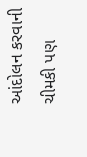આંદોલન કરવાની ચીમકી પણ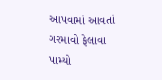આપવામાં આવતાં ગરમાવો ફેલાવા પામ્યો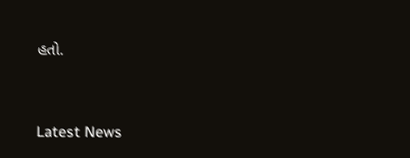હતો.




Latest News